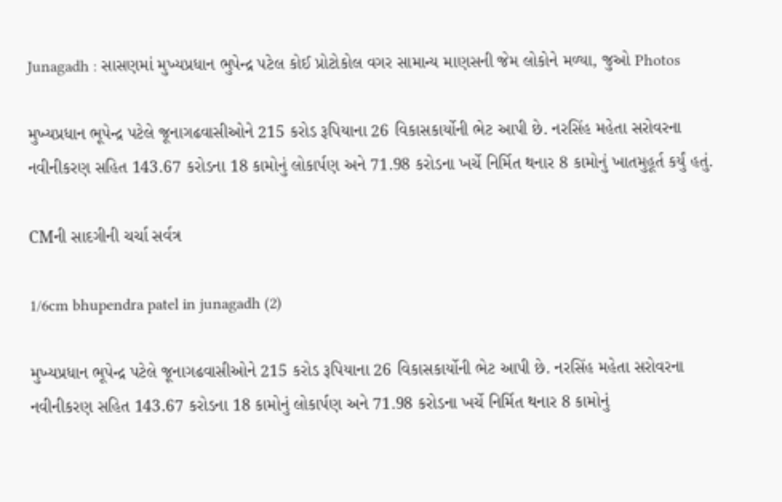Junagadh : સાસણમાં મુખ્યપ્રધાન ભુપેન્દ્ર પટેલ કોઈ પ્રોટોકોલ વગર સામાન્ય માણસની જેમ લોકોને મળ્યા, જુઓ Photos

મુખ્યપ્રધાન ભૂપેન્દ્ર પટેલે જૂનાગઢવાસીઓને 215 કરોડ રૂપિયાના 26 વિકાસકાર્યોની ભેટ આપી છે. નરસિંહ મહેતા સરોવરના નવીનીકરણ સહિત 143.67 કરોડના 18 કામોનું લોકાર્પણ અને 71.98 કરોડના ખર્ચે નિર્મિત થનાર 8 કામોનું ખાતમુહૂર્ત કર્યું હતું.

CMની સાદગીની ચર્ચા સર્વત્ર

1/6cm bhupendra patel in junagadh (2)

મુખ્યપ્રધાન ભૂપેન્દ્ર પટેલે જૂનાગઢવાસીઓને 215 કરોડ રૂપિયાના 26 વિકાસકાર્યોની ભેટ આપી છે. નરસિંહ મહેતા સરોવરના નવીનીકરણ સહિત 143.67 કરોડના 18 કામોનું લોકાર્પણ અને 71.98 કરોડના ખર્ચે નિર્મિત થનાર 8 કામોનું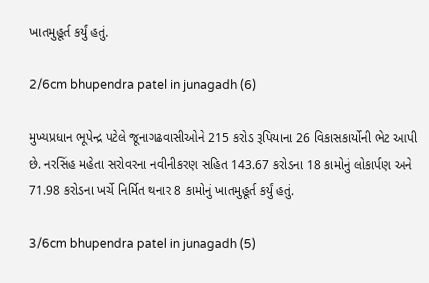ખાતમુહૂર્ત કર્યું હતું.

2/6cm bhupendra patel in junagadh (6)

મુખ્યપ્રધાન ભૂપેન્દ્ર પટેલે જૂનાગઢવાસીઓને 215 કરોડ રૂપિયાના 26 વિકાસકાર્યોની ભેટ આપી છે. નરસિંહ મહેતા સરોવરના નવીનીકરણ સહિત 143.67 કરોડના 18 કામોનું લોકાર્પણ અને 71.98 કરોડના ખર્ચે નિર્મિત થનાર 8 કામોનું ખાતમુહૂર્ત કર્યું હતું.

3/6cm bhupendra patel in junagadh (5)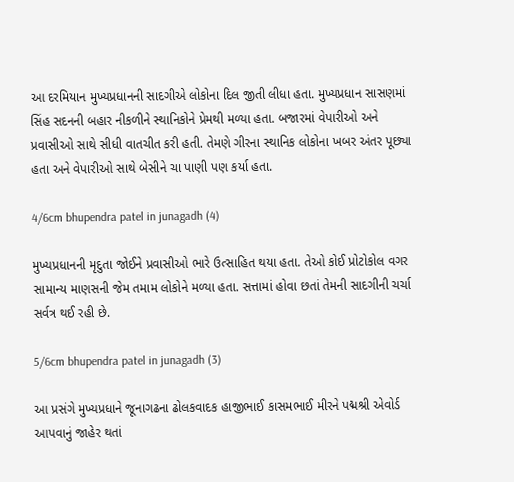આ દરમિયાન મુખ્યપ્રધાનની સાદગીએ લોકોના દિલ જીતી લીધા હતા. મુખ્યપ્રધાન સાસણમાં સિંહ સદનની બહાર નીકળીને સ્થાનિકોને પ્રેમથી મળ્યા હતા. બજારમાં વેપારીઓ અને પ્રવાસીઓ સાથે સીધી વાતચીત કરી હતી. તેમણે ગીરના સ્થાનિક લોકોના ખબર અંતર પૂછ્યા હતા અને વેપારીઓ સાથે બેસીને ચા પાણી પણ કર્યા હતા.

4/6cm bhupendra patel in junagadh (4)

મુખ્યપ્રધાનની મૃદુતા જોઈને પ્રવાસીઓ ભારે ઉત્સાહિત થયા હતા. તેઓ કોઈ પ્રોટોકોલ વગર સામાન્ય માણસની જેમ તમામ લોકોને મળ્યા હતા. સત્તામાં હોવા છતાં તેમની સાદગીની ચર્ચા સર્વત્ર થઈ રહી છે.

5/6cm bhupendra patel in junagadh (3)

આ પ્રસંગે મુખ્યપ્રધાને જૂનાગઢના ઢોલકવાદક હાજીભાઈ કાસમભાઈ મીરને પદ્મશ્રી એવોર્ડ આપવાનું જાહેર થતાં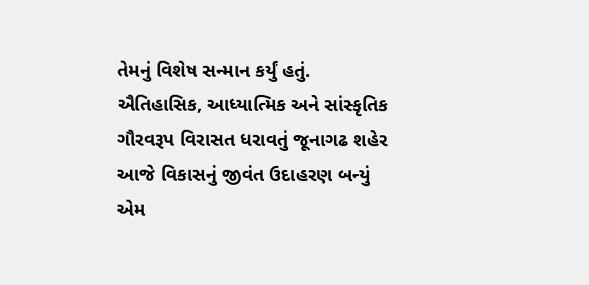તેમનું વિશેષ સન્માન કર્યું હતું. ઐતિહાસિક, આધ્યાત્મિક અને સાંસ્કૃતિક ગૌરવરૂપ વિરાસત ધરાવતું જૂનાગઢ શહેર આજે વિકાસનું જીવંત ઉદાહરણ બન્યું એમ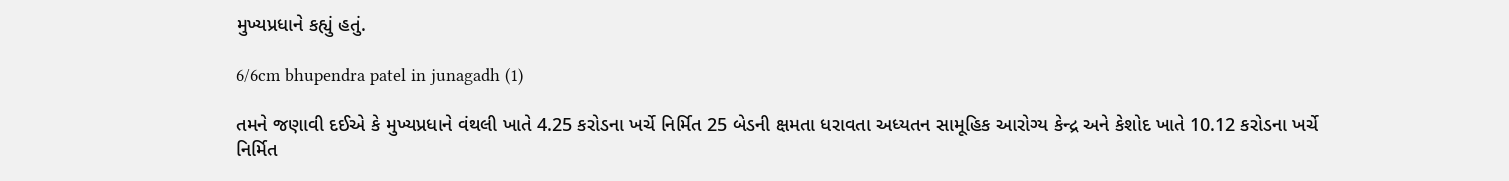મુખ્યપ્રધાને કહ્યું હતું.

6/6cm bhupendra patel in junagadh (1)

તમને જણાવી દઈએ કે મુખ્યપ્રધાને વંથલી ખાતે 4.25 કરોડના ખર્ચે નિર્મિત 25 બેડની ક્ષમતા ધરાવતા અધ્યતન સામૂહિક આરોગ્ય કેન્દ્ર અને કેશોદ ખાતે 10.12 કરોડના ખર્ચે નિર્મિત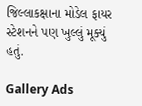જિલ્લાકક્ષાના મોડેલ ફાયર સ્ટેશનને પણ ખુલ્લું મૂક્યું હતું.

Gallery Ads